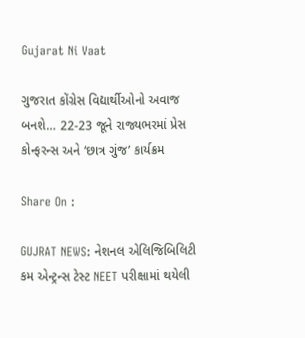Gujarat Ni Vaat

ગુજરાત કોંગ્રેસ વિદ્યાર્થીઓનો અવાજ બનશે… 22-23 જૂને રાજ્યભરમાં પ્રેસ કોન્ફરન્સ અને ‘છાત્ર ગુંજ’ કાર્યક્રમ

Share On :

GUJRAT NEWS: નેશનલ એલિજિબિલિટી કમ એન્ટ્રન્સ ટેસ્ટ NEET પરીક્ષામાં થયેલી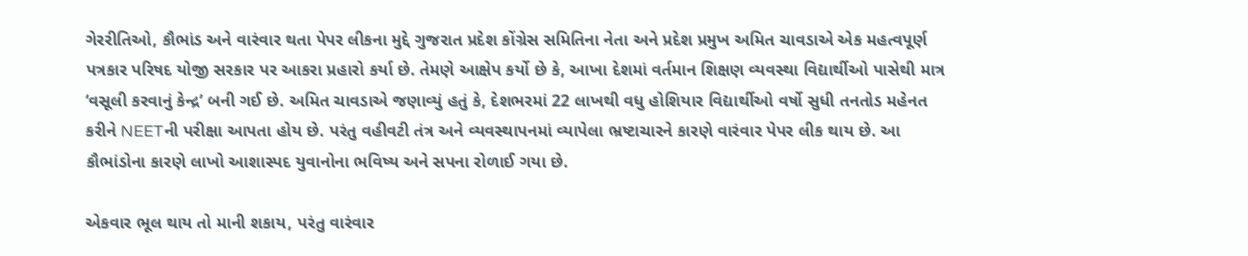ગેરરીતિઓ, કૌભાંડ અને વારંવાર થતા પેપર લીકના મુદ્દે ગુજરાત પ્રદેશ કોંગ્રેસ સમિતિના નેતા અને પ્રદેશ પ્રમુખ અમિત ચાવડાએ એક મહત્વપૂર્ણ પત્રકાર પરિષદ યોજી સરકાર પર આકરા પ્રહારો કર્યા છે. તેમણે આક્ષેપ કર્યો છે કે, આખા દેશમાં વર્તમાન શિક્ષણ વ્યવસ્થા વિદ્યાર્થીઓ પાસેથી માત્ર ‘વસૂલી કરવાનું કેન્દ્ર’ બની ગઈ છે. અમિત ચાવડાએ જણાવ્યું હતું કે, દેશભરમાં 22 લાખથી વધુ હોશિયાર વિદ્યાર્થીઓ વર્ષો સુધી તનતોડ મહેનત કરીને NEETની પરીક્ષા આપતા હોય છે. પરંતુ વહીવટી તંત્ર અને વ્યવસ્થાપનમાં વ્યાપેલા ભ્રષ્ટાચારને કારણે વારંવાર પેપર લીક થાય છે. આ કૌભાંડોના કારણે લાખો આશાસ્પદ યુવાનોના ભવિષ્ય અને સપના રોળાઈ ગયા છે.

એકવાર ભૂલ થાય તો માની શકાય, પરંતુ વારંવાર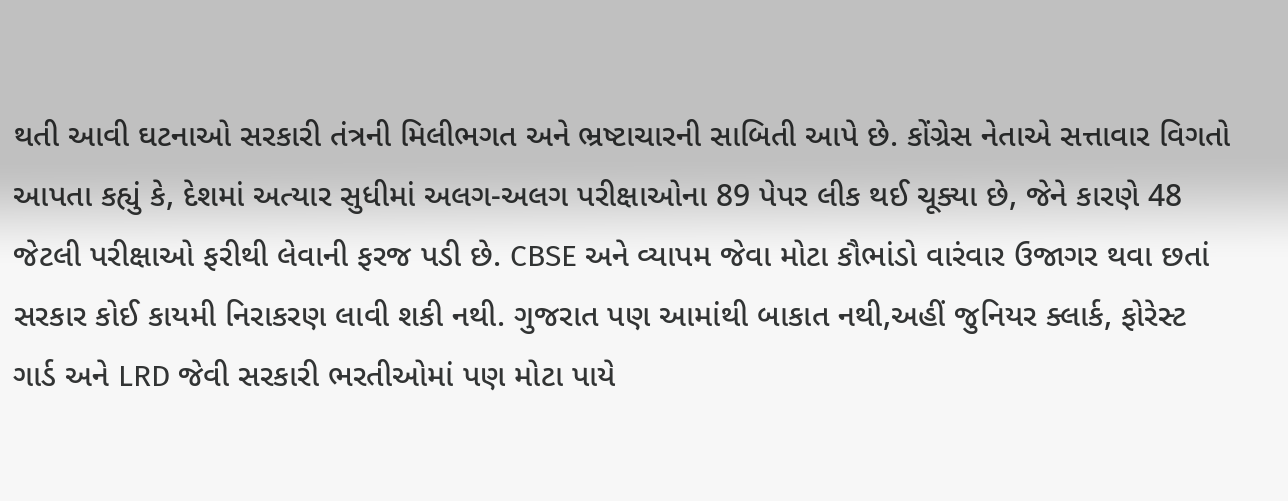થતી આવી ઘટનાઓ સરકારી તંત્રની મિલીભગત અને ભ્રષ્ટાચારની સાબિતી આપે છે. કોંગ્રેસ નેતાએ સત્તાવાર વિગતો આપતા કહ્યું કે, દેશમાં અત્યાર સુધીમાં અલગ-અલગ પરીક્ષાઓના 89 પેપર લીક થઈ ચૂક્યા છે, જેને કારણે 48 જેટલી પરીક્ષાઓ ફરીથી લેવાની ફરજ પડી છે. CBSE અને વ્યાપમ જેવા મોટા કૌભાંડો વારંવાર ઉજાગર થવા છતાં સરકાર કોઈ કાયમી નિરાકરણ લાવી શકી નથી. ગુજરાત પણ આમાંથી બાકાત નથી,અહીં જુનિયર ક્લાર્ક, ફોરેસ્ટ ગાર્ડ અને LRD જેવી સરકારી ભરતીઓમાં પણ મોટા પાયે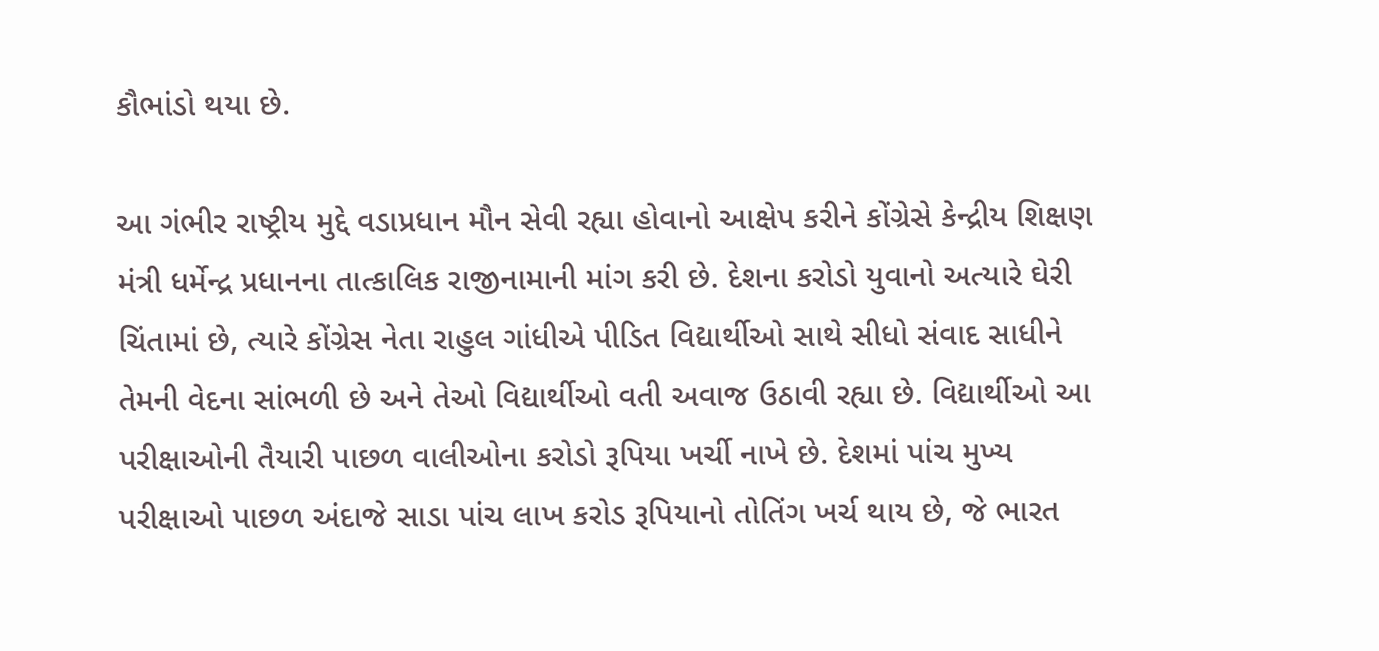કૌભાંડો થયા છે.

આ ગંભીર રાષ્ટ્રીય મુદ્દે વડાપ્રધાન મૌન સેવી રહ્યા હોવાનો આક્ષેપ કરીને કોંગ્રેસે કેન્દ્રીય શિક્ષણ મંત્રી ધર્મેન્દ્ર પ્રધાનના તાત્કાલિક રાજીનામાની માંગ કરી છે. દેશના કરોડો યુવાનો અત્યારે ઘેરી ચિંતામાં છે, ત્યારે કોંગ્રેસ નેતા રાહુલ ગાંધીએ પીડિત વિદ્યાર્થીઓ સાથે સીધો સંવાદ સાધીને તેમની વેદના સાંભળી છે અને તેઓ વિદ્યાર્થીઓ વતી અવાજ ઉઠાવી રહ્યા છે. વિદ્યાર્થીઓ આ પરીક્ષાઓની તૈયારી પાછળ વાલીઓના કરોડો રૂપિયા ખર્ચી નાખે છે. દેશમાં પાંચ મુખ્ય પરીક્ષાઓ પાછળ અંદાજે સાડા પાંચ લાખ કરોડ રૂપિયાનો તોતિંગ ખર્ચ થાય છે, જે ભારત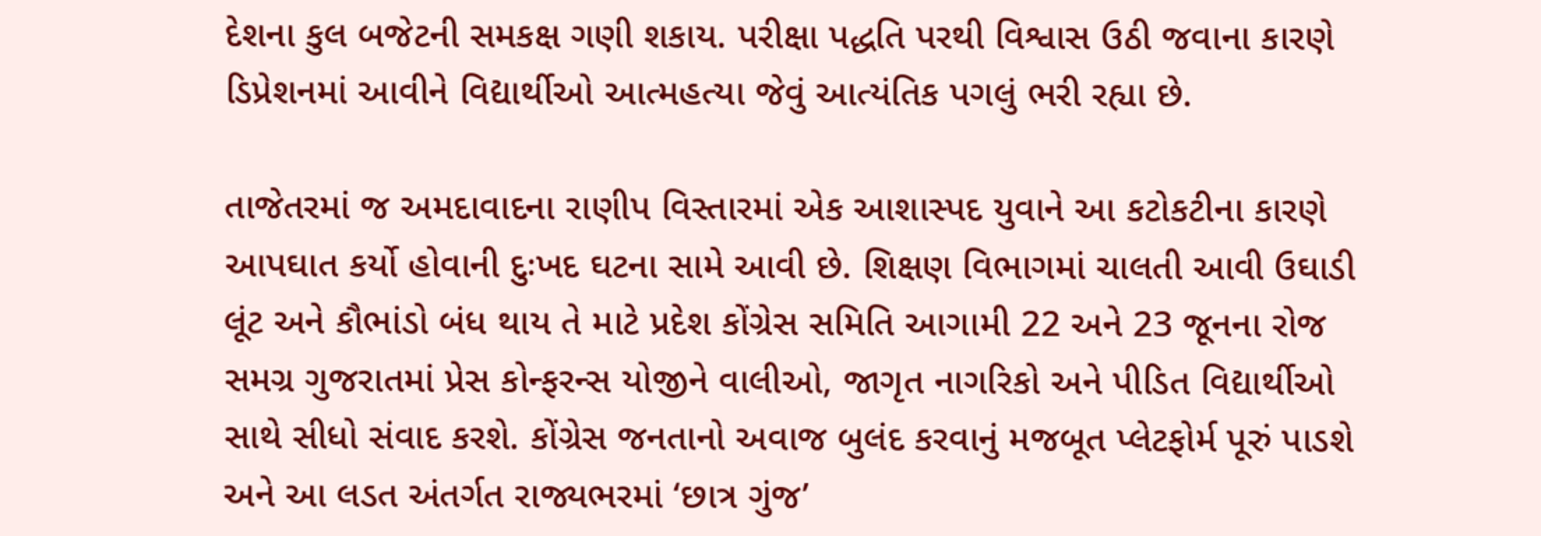દેશના કુલ બજેટની સમકક્ષ ગણી શકાય. પરીક્ષા પદ્ધતિ પરથી વિશ્વાસ ઉઠી જવાના કારણે ડિપ્રેશનમાં આવીને વિદ્યાર્થીઓ આત્મહત્યા જેવું આત્યંતિક પગલું ભરી રહ્યા છે.

તાજેતરમાં જ અમદાવાદના રાણીપ વિસ્તારમાં એક આશાસ્પદ યુવાને આ કટોકટીના કારણે આપઘાત કર્યો હોવાની દુઃખદ ઘટના સામે આવી છે. શિક્ષણ વિભાગમાં ચાલતી આવી ઉઘાડી લૂંટ અને કૌભાંડો બંધ થાય તે માટે પ્રદેશ કોંગ્રેસ સમિતિ આગામી 22 અને 23 જૂનના રોજ સમગ્ર ગુજરાતમાં પ્રેસ કોન્ફરન્સ યોજીને વાલીઓ, જાગૃત નાગરિકો અને પીડિત વિદ્યાર્થીઓ સાથે સીધો સંવાદ કરશે. કોંગ્રેસ જનતાનો અવાજ બુલંદ કરવાનું મજબૂત પ્લેટફોર્મ પૂરું પાડશે અને આ લડત અંતર્ગત રાજ્યભરમાં ‘છાત્ર ગુંજ’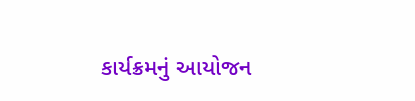કાર્યક્રમનું આયોજન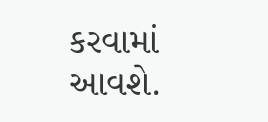કરવામાં આવશે.